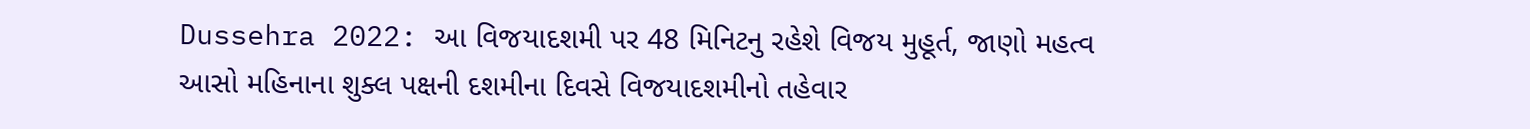Dussehra 2022: આ વિજયાદશમી પર 48 મિનિટનુ રહેશે વિજય મુહૂર્ત, જાણો મહત્વ
આસો મહિનાના શુક્લ પક્ષની દશમીના દિવસે વિજયાદશમીનો તહેવાર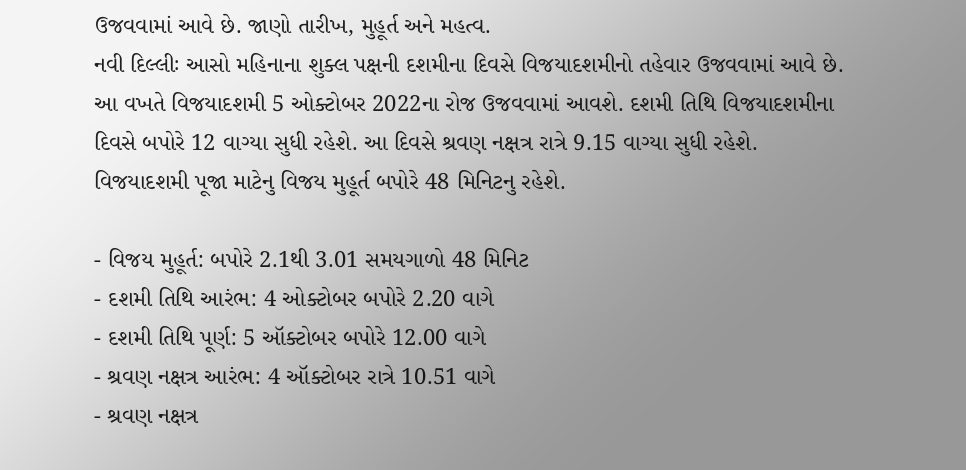ઉજવવામાં આવે છે. જાણો તારીખ, મુહૂર્ત અને મહત્વ.
નવી દિલ્લીઃ આસો મહિનાના શુક્લ પક્ષની દશમીના દિવસે વિજયાદશમીનો તહેવાર ઉજવવામાં આવે છે. આ વખતે વિજયાદશમી 5 ઓક્ટોબર 2022ના રોજ ઉજવવામાં આવશે. દશમી તિથિ વિજયાદશમીના દિવસે બપોરે 12 વાગ્યા સુધી રહેશે. આ દિવસે શ્રવણ નક્ષત્ર રાત્રે 9.15 વાગ્યા સુધી રહેશે. વિજયાદશમી પૂજા માટેનુ વિજય મુહૂર્ત બપોરે 48 મિનિટનુ રહેશે.

- વિજય મુહૂર્ત: બપોરે 2.1થી 3.01 સમયગાળો 48 મિનિટ
- દશમી તિથિ આરંભ: 4 ઓક્ટોબર બપોરે 2.20 વાગે
- દશમી તિથિ પૂર્ણ: 5 ઑક્ટોબર બપોરે 12.00 વાગે
- શ્રવણ નક્ષત્ર આરંભ: 4 ઑક્ટોબર રાત્રે 10.51 વાગે
- શ્રવણ નક્ષત્ર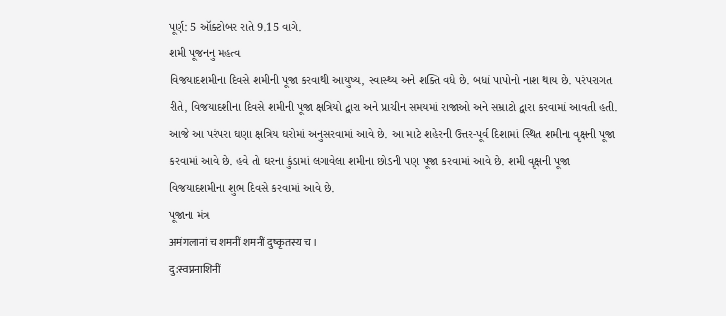પૂર્ણ: 5 ઑક્ટોબર રાતે 9.15 વાગે.
શમી પૂજનનુ મહત્વ
વિજયાદશમીના દિવસે શમીની પૂજા કરવાથી આયુષ્ય, સ્વાસ્થ્ય અને શક્તિ વધે છે. બધાં પાપોનો નાશ થાય છે. પરંપરાગત રીતે, વિજયાદશીના દિવસે શમીની પૂજા ક્ષત્રિયો દ્વારા અને પ્રાચીન સમયમાં રાજાઓ અને સમ્રાટો દ્વારા કરવામાં આવતી હતી. આજે આ પરંપરા ઘણા ક્ષત્રિય ઘરોમાં અનુસરવામાં આવે છે. આ માટે શહેરની ઉત્તર-પૂર્વ દિશામાં સ્થિત શમીના વૃક્ષની પૂજા કરવામાં આવે છે. હવે તો ઘરના કુંડામાં લગાવેલા શમીના છોડની પણ પૂજા કરવામાં આવે છે. શમી વૃક્ષની પૂજા વિજયાદશમીના શુભ દિવસે કરવામાં આવે છે.
પૂજાના મંત્ર
अमंगलानां च शमनीं शमनीं दुष्कृतस्य च ।
दु:स्वप्ननाशिनीं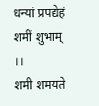धन्यां प्रपद्येहं शमीं शुभाम् ।।
शमी शमयते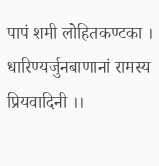पापं शमी लोहितकण्टका ।
धारिण्यर्जुनबाणानां रामस्य प्रियवादिनी ।।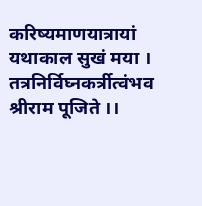करिष्यमाणयात्रायां यथाकाल सुखं मया ।
तत्रनिर्विघ्नकर्त्रीत्वंभव श्रीराम पूजिते ।।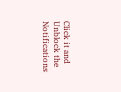Click it and Unblock the Notifications